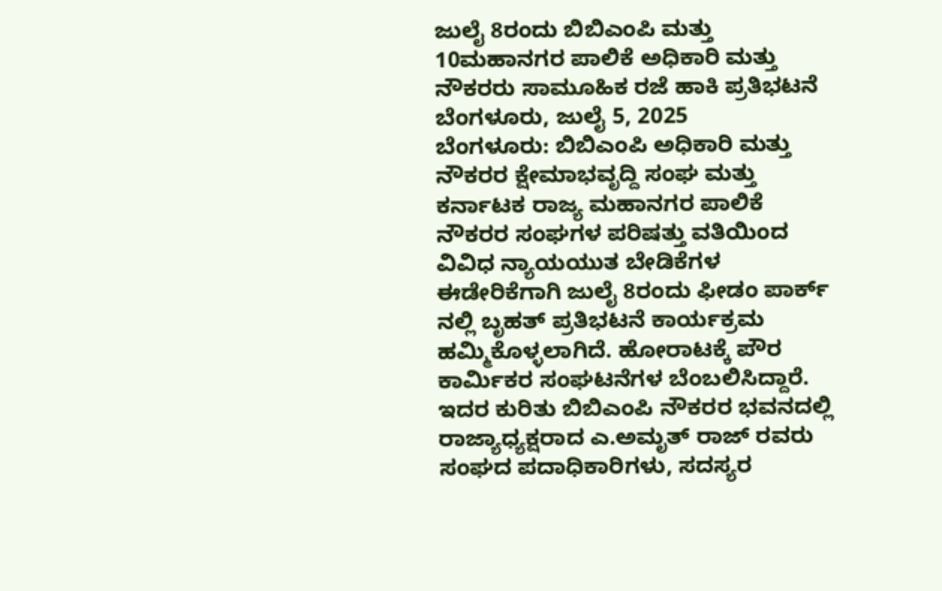ಜುಲೈ 8ರಂದು ಬಿಬಿಎಂಪಿ ಮತ್ತು 10ಮಹಾನಗರ ಪಾಲಿಕೆ ಅಧಿಕಾರಿ ಮತ್ತು ನೌಕರರು ಸಾಮೂಹಿಕ ರಜೆ ಹಾಕಿ ಪ್ರತಿಭಟನೆ
ಬೆಂಗಳೂರು, ಜುಲೈ 5, 2025
ಬೆಂಗಳೂರು: ಬಿಬಿಎಂಪಿ ಅಧಿಕಾರಿ ಮತ್ತು ನೌಕರರ ಕ್ಷೇಮಾಭವೃದ್ದಿ ಸಂಘ ಮತ್ತು ಕರ್ನಾಟಕ ರಾಜ್ಯ ಮಹಾನಗರ ಪಾಲಿಕೆ ನೌಕರರ ಸಂಘಗಳ ಪರಿಷತ್ತು ವತಿಯಿಂದ ವಿವಿಧ ನ್ಯಾಯಯುತ ಬೇಡಿಕೆಗಳ ಈಡೇರಿಕೆಗಾಗಿ ಜುಲೈ 8ರಂದು ಫೀಡಂ ಪಾರ್ಕ್ ನಲ್ಲಿ ಬೃಹತ್ ಪ್ರತಿಭಟನೆ ಕಾರ್ಯಕ್ರಮ ಹಮ್ಮಿಕೊಳ್ಳಲಾಗಿದೆ. ಹೋರಾಟಕ್ಕೆ ಪೌರ ಕಾರ್ಮಿಕರ ಸಂಘಟನೆಗಳ ಬೆಂಬಲಿಸಿದ್ದಾರೆ.
ಇದರ ಕುರಿತು ಬಿಬಿಎಂಪಿ ನೌಕರರ ಭವನದಲ್ಲಿ ರಾಜ್ಯಾಧ್ಯಕ್ಷರಾದ ಎ.ಅಮೃತ್ ರಾಜ್ ರವರು ಸಂಘದ ಪದಾಧಿಕಾರಿಗಳು, ಸದಸ್ಯರ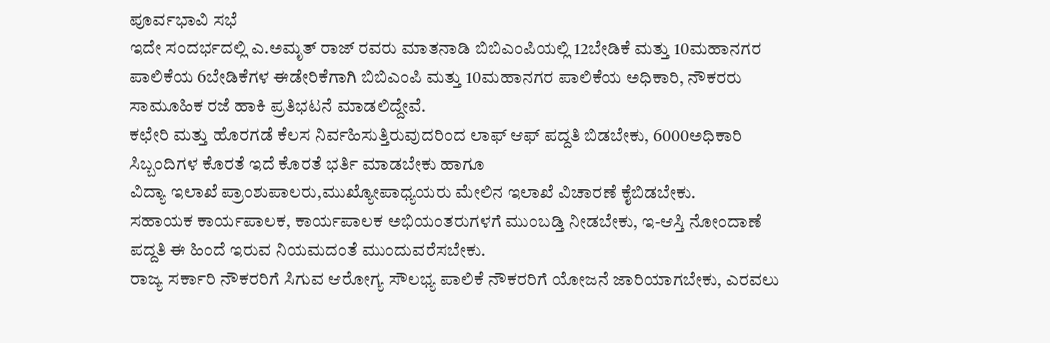ಪೂರ್ವಭಾವಿ ಸಭೆ
ಇದೇ ಸಂದರ್ಭದಲ್ಲಿ ಎ.ಅಮೃತ್ ರಾಜ್ ರವರು ಮಾತನಾಡಿ ಬಿಬಿಎಂಪಿಯಲ್ಲಿ 12ಬೇಡಿಕೆ ಮತ್ತು 10ಮಹಾನಗರ ಪಾಲಿಕೆಯ 6ಬೇಡಿಕೆಗಳ ಈಡೇರಿಕೆಗಾಗಿ ಬಿಬಿಎಂಪಿ ಮತ್ತು 10ಮಹಾನಗರ ಪಾಲಿಕೆಯ ಅಧಿಕಾರಿ, ನೌಕರರು ಸಾಮೂಹಿಕ ರಜೆ ಹಾಕಿ ಪ್ರತಿಭಟನೆ ಮಾಡಲಿದ್ದೇವೆ.
ಕಛೇರಿ ಮತ್ತು ಹೊರಗಡೆ ಕೆಲಸ ನಿರ್ವಹಿಸುತ್ತಿರುವುದರಿಂದ ಲಾಫ್ ಆಫ್ ಪದ್ದತಿ ಬಿಡಬೇಕು, 6000ಅಧಿಕಾರಿ ಸಿಬ್ಬಂದಿಗಳ ಕೊರತೆ ಇದೆ ಕೊರತೆ ಭರ್ತಿ ಮಾಡಬೇಕು ಹಾಗೂ
ವಿದ್ಯಾ ಇಲಾಖೆ ಪ್ರಾಂಶುಪಾಲರು,ಮುಖ್ಯೋಪಾಧ್ಯಯರು ಮೇಲಿನ ಇಲಾಖೆ ವಿಚಾರಣೆ ಕೈಬಿಡಬೇಕು.
ಸಹಾಯಕ ಕಾರ್ಯಪಾಲಕ, ಕಾರ್ಯಪಾಲಕ ಅಭಿಯಂತರುಗಳಗೆ ಮುಂಬಡ್ತಿ ನೀಡಬೇಕು, ಇ-ಆಸ್ತಿ ನೋಂದಾಣೆ ಪದ್ದತಿ ಈ ಹಿಂದೆ ಇರುವ ನಿಯಮದಂತೆ ಮುಂದುವರೆಸಬೇಕು.
ರಾಜ್ಯ ಸರ್ಕಾರಿ ನೌಕರರಿಗೆ ಸಿಗುವ ಆರೋಗ್ಯ ಸೌಲಭ್ಯ ಪಾಲಿಕೆ ನೌಕರರಿಗೆ ಯೋಜನೆ ಜಾರಿಯಾಗಬೇಕು, ಎರವಲು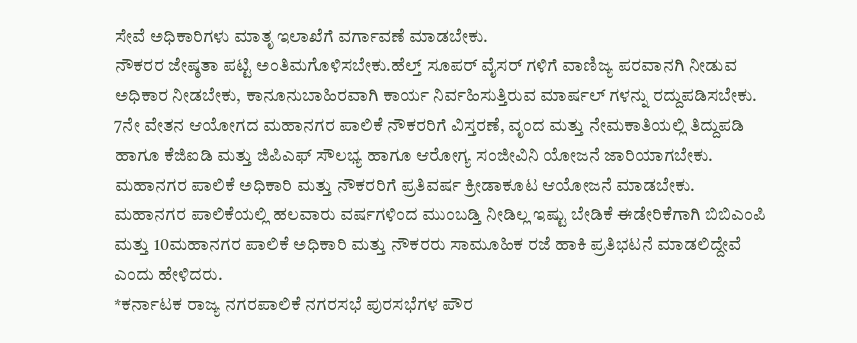ಸೇವೆ ಅಧಿಕಾರಿಗಳು ಮಾತೃ ಇಲಾಖೆಗೆ ವರ್ಗಾವಣೆ ಮಾಡಬೇಕು.
ನೌಕರರ ಜೇಷ್ಠತಾ ಪಟ್ಟಿ ಅಂತಿಮಗೊಳಿಸಬೇಕು.ಹೆಲ್ತ್ ಸೂಪರ್ ವೈಸರ್ ಗಳಿಗೆ ವಾಣಿಜ್ಯ ಪರವಾನಗಿ ನೀಡುವ ಅಧಿಕಾರ ನೀಡಬೇಕು, ಕಾನೂನುಬಾಹಿರವಾಗಿ ಕಾರ್ಯ ನಿರ್ವಹಿಸುತ್ತಿರುವ ಮಾರ್ಷಲ್ ಗಳನ್ನು ರದ್ದುಪಡಿಸಬೇಕು.
7ನೇ ವೇತನ ಆಯೋಗದ ಮಹಾನಗರ ಪಾಲಿಕೆ ನೌಕರರಿಗೆ ವಿಸ್ತರಣೆ, ವೃಂದ ಮತ್ತು ನೇಮಕಾತಿಯಲ್ಲಿ ತಿದ್ದುಪಡಿ ಹಾಗೂ ಕೆಜಿಐಡಿ ಮತ್ತು ಜಿಪಿಎಫ್ ಸೌಲಭ್ಯ ಹಾಗೂ ಆರೋಗ್ಯ ಸಂಜೀವಿನಿ ಯೋಜನೆ ಜಾರಿಯಾಗಬೇಕು. ಮಹಾನಗರ ಪಾಲಿಕೆ ಅಧಿಕಾರಿ ಮತ್ತು ನೌಕರರಿಗೆ ಪ್ರತಿವರ್ಷ ಕ್ರೀಡಾಕೂಟ ಆಯೋಜನೆ ಮಾಡಬೇಕು. ಮಹಾನಗರ ಪಾಲಿಕೆಯಲ್ಲಿ ಹಲವಾರು ವರ್ಷಗಳಿಂದ ಮುಂಬಡ್ತಿ ನೀಡಿಲ್ಲ ಇಷ್ಟು ಬೇಡಿಕೆ ಈಡೇರಿಕೆಗಾಗಿ ಬಿಬಿಎಂಪಿ ಮತ್ತು 10ಮಹಾನಗರ ಪಾಲಿಕೆ ಅಧಿಕಾರಿ ಮತ್ತು ನೌಕರರು ಸಾಮೂಹಿಕ ರಜೆ ಹಾಕಿ ಪ್ರತಿಭಟನೆ ಮಾಡಲಿದ್ದೇವೆ ಎಂದು ಹೇಳಿದರು.
*ಕರ್ನಾಟಕ ರಾಜ್ಯ ನಗರಪಾಲಿಕೆ ನಗರಸಭೆ ಪುರಸಭೆಗಳ ಪೌರ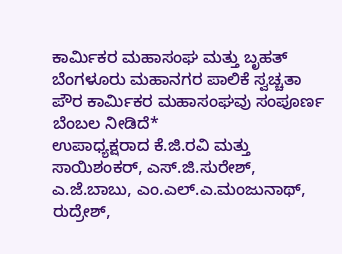ಕಾರ್ಮಿಕರ ಮಹಾಸಂಘ ಮತ್ತು ಬೃಹತ್ ಬೆಂಗಳೂರು ಮಹಾನಗರ ಪಾಲಿಕೆ ಸ್ವಚ್ಚತಾ ಪೌರ ಕಾರ್ಮಿಕರ ಮಹಾಸಂಘವು ಸಂಪೂರ್ಣ ಬೆಂಬಲ ನೀಡಿದೆ*
ಉಪಾಧ್ಯಕ್ಷರಾದ ಕೆ.ಜಿ.ರವಿ ಮತ್ತು ಸಾಯಿಶಂಕರ್, ಎಸ್.ಜಿ.ಸುರೇಶ್, ಎ.ಜೆ.ಬಾಬು, ಎಂ.ಎಲ್.ಎ.ಮಂಜುನಾಥ್, ರುದ್ರೇಶ್,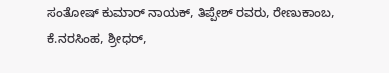ಸಂತೋಷ್ ಕುಮಾರ್ ನಾಯಕ್, ತಿಪ್ಪೇಶ್ ರವರು, ರೇಣುಕಾಂಬ, ಕೆ.ನರಸಿಂಹ, ಶ್ರೀಧರ್,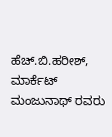ಹೆಚ್.ಬಿ.ಹರೀಶ್, ಮಾರ್ಕೆಟ್ ಮಂಜುನಾಥ್ ರವರು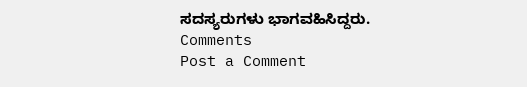ಸದಸ್ಯರುಗಳು ಭಾಗವಹಿಸಿದ್ದರು.
Comments
Post a Comment